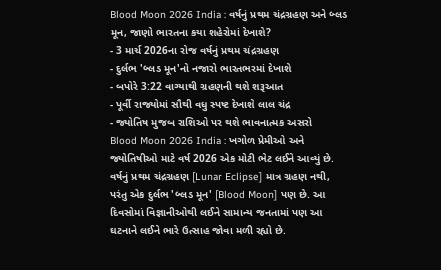Blood Moon 2026 India : વર્ષનું પ્રથમ ચંદ્રગ્રહણ અને બ્લડ મૂન, જાણો ભારતના કયા શહેરોમાં દેખાશે?
- 3 માર્ચ 2026ના રોજ વર્ષનું પ્રથમ ચંદ્રગ્રહણ
- દુર્લભ 'બ્લડ મૂન'નો નજારો ભારતભરમાં દેખાશે
- બપોરે 3:22 વાગ્યાથી ગ્રહણની થશે શરૂઆત
- પૂર્વી રાજ્યોમાં સૌથી વધુ સ્પષ્ટ દેખાશે લાલ ચંદ્ર
- જ્યોતિષ મુજબ રાશિઓ પર થશે ભાવનાત્મક અસરો
Blood Moon 2026 India : ખગોળ પ્રેમીઓ અને જ્યોતિષીઓ માટે વર્ષ 2026 એક મોટી ભેટ લઈને આવ્યું છે. વર્ષનું પ્રથમ ચંદ્રગ્રહણ [Lunar Eclipse] માત્ર ગ્રહણ નથી, પરંતુ એક દુર્લભ 'બ્લડ મૂન' [Blood Moon] પણ છે. આ દિવસોમાં વિજ્ઞાનીઓથી લઈને સામાન્ય જનતામાં પણ આ ઘટનાને લઈને ભારે ઉત્સાહ જોવા મળી રહ્યો છે.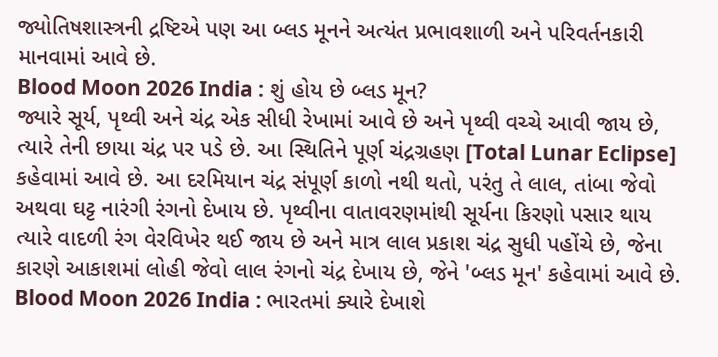જ્યોતિષશાસ્ત્રની દ્રષ્ટિએ પણ આ બ્લડ મૂનને અત્યંત પ્રભાવશાળી અને પરિવર્તનકારી માનવામાં આવે છે.
Blood Moon 2026 India : શું હોય છે બ્લડ મૂન?
જ્યારે સૂર્ય, પૃથ્વી અને ચંદ્ર એક સીધી રેખામાં આવે છે અને પૃથ્વી વચ્ચે આવી જાય છે, ત્યારે તેની છાયા ચંદ્ર પર પડે છે. આ સ્થિતિને પૂર્ણ ચંદ્રગ્રહણ [Total Lunar Eclipse] કહેવામાં આવે છે. આ દરમિયાન ચંદ્ર સંપૂર્ણ કાળો નથી થતો, પરંતુ તે લાલ, તાંબા જેવો અથવા ઘટ્ટ નારંગી રંગનો દેખાય છે. પૃથ્વીના વાતાવરણમાંથી સૂર્યના કિરણો પસાર થાય ત્યારે વાદળી રંગ વેરવિખેર થઈ જાય છે અને માત્ર લાલ પ્રકાશ ચંદ્ર સુધી પહોંચે છે, જેના કારણે આકાશમાં લોહી જેવો લાલ રંગનો ચંદ્ર દેખાય છે, જેને 'બ્લડ મૂન' કહેવામાં આવે છે.
Blood Moon 2026 India : ભારતમાં ક્યારે દેખાશે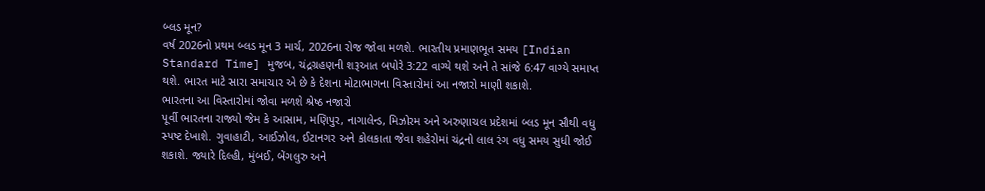બ્લડ મૂન?
વર્ષ 2026નો પ્રથમ બ્લડ મૂન 3 માર્ચ, 2026ના રોજ જોવા મળશે. ભારતીય પ્રમાણભૂત સમય [Indian Standard Time] મુજબ, ચંદ્રગ્રહણની શરૂઆત બપોરે 3:22 વાગ્યે થશે અને તે સાંજે 6:47 વાગ્યે સમાપ્ત થશે. ભારત માટે સારા સમાચાર એ છે કે દેશના મોટાભાગના વિસ્તારોમાં આ નજારો માણી શકાશે.
ભારતના આ વિસ્તારોમાં જોવા મળશે શ્રેષ્ઠ નજારો
પૂર્વી ભારતના રાજ્યો જેમ કે આસામ, મણિપુર, નાગાલેન્ડ, મિઝોરમ અને અરુણાચલ પ્રદેશમાં બ્લડ મૂન સૌથી વધુ સ્પષ્ટ દેખાશે. ગુવાહાટી, આઈઝોલ, ઈટાનગર અને કોલકાતા જેવા શહેરોમાં ચંદ્રનો લાલ રંગ વધુ સમય સુધી જોઈ શકાશે. જ્યારે દિલ્હી, મુંબઈ, બેંગલુરુ અને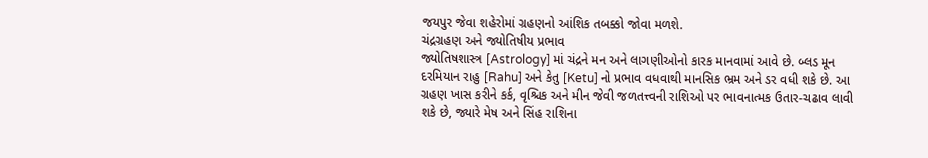જયપુર જેવા શહેરોમાં ગ્રહણનો આંશિક તબક્કો જોવા મળશે.
ચંદ્રગ્રહણ અને જ્યોતિષીય પ્રભાવ
જ્યોતિષશાસ્ત્ર [Astrology] માં ચંદ્રને મન અને લાગણીઓનો કારક માનવામાં આવે છે. બ્લડ મૂન દરમિયાન રાહુ [Rahu] અને કેતુ [Ketu] નો પ્રભાવ વધવાથી માનસિક ભ્રમ અને ડર વધી શકે છે. આ ગ્રહણ ખાસ કરીને કર્ક, વૃશ્ચિક અને મીન જેવી જળતત્ત્વની રાશિઓ પર ભાવનાત્મક ઉતાર-ચઢાવ લાવી શકે છે, જ્યારે મેષ અને સિંહ રાશિના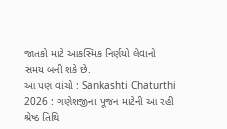જાતકો માટે આકસ્મિક નિર્ણયો લેવાનો સમય બની શકે છે.
આ પણ વાંચો : Sankashti Chaturthi 2026 : ગણેશજીના પૂજન માટેની આ રહી શ્રેષ્ઠ તિથિ